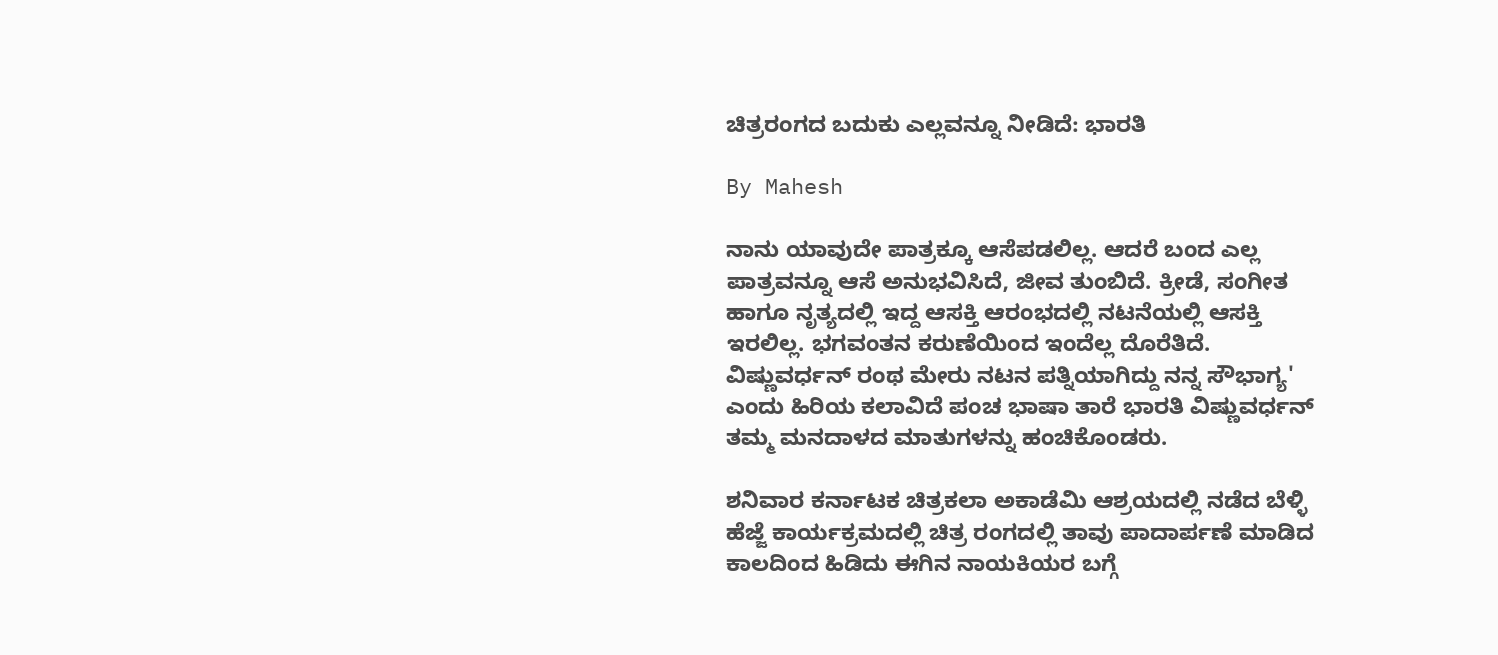ಚಿತ್ರರಂಗದ ಬದುಕು ಎಲ್ಲವನ್ನೂ ನೀಡಿದೆ: ಭಾರತಿ

By Mahesh

ನಾನು ಯಾವುದೇ ಪಾತ್ರಕ್ಕೂ ಆಸೆಪಡಲಿಲ್ಲ. ಆದರೆ ಬಂದ ಎಲ್ಲ ಪಾತ್ರವನ್ನೂ ಆಸೆ ಅನುಭವಿಸಿದೆ, ಜೀವ ತುಂಬಿದೆ. ಕ್ರೀಡೆ, ಸಂಗೀತ ಹಾಗೂ ನೃತ್ಯದಲ್ಲಿ ಇದ್ದ ಆಸಕ್ತಿ ಆರಂಭದಲ್ಲಿ ನಟನೆಯಲ್ಲಿ ಆಸಕ್ತಿ ಇರಲಿಲ್ಲ. ಭಗವಂತನ ಕರುಣೆಯಿಂದ ಇಂದೆಲ್ಲ ದೊರೆತಿದೆ. ವಿಷ್ಣುವರ್ಧನ್ ರಂಥ ಮೇರು ನಟನ ಪತ್ನಿಯಾಗಿದ್ದು ನನ್ನ ಸೌಭಾಗ್ಯ' ಎಂದು ಹಿರಿಯ ಕಲಾವಿದೆ ಪಂಚ ಭಾಷಾ ತಾರೆ ಭಾರತಿ ವಿಷ್ಣುವರ್ಧನ್ ತಮ್ಮ ಮನದಾಳದ ಮಾತುಗಳನ್ನು ಹಂಚಿಕೊಂಡರು.

ಶನಿವಾರ ಕರ್ನಾಟಕ ಚಿತ್ರಕಲಾ ಅಕಾಡೆಮಿ ಆಶ್ರಯದಲ್ಲಿ ನಡೆದ ಬೆಳ್ಳಿ ಹೆಜ್ಜೆ ಕಾರ್ಯಕ್ರಮದಲ್ಲಿ ಚಿತ್ರ ರಂಗದಲ್ಲಿ ತಾವು ಪಾದಾರ್ಪಣೆ ಮಾಡಿದ ಕಾಲದಿಂದ ಹಿಡಿದು ಈಗಿನ ನಾಯಕಿಯರ ಬಗ್ಗೆ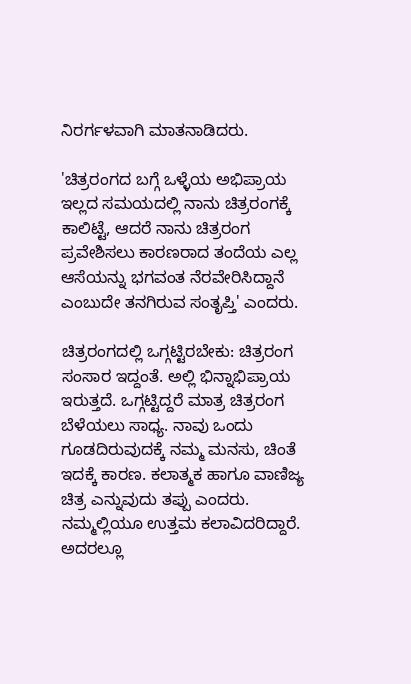ನಿರರ್ಗಳವಾಗಿ ಮಾತನಾಡಿದರು.

'ಚಿತ್ರರಂಗದ ಬಗ್ಗೆ ಒಳ್ಳೆಯ ಅಭಿಪ್ರಾಯ ಇಲ್ಲದ ಸಮಯದಲ್ಲಿ ನಾನು ಚಿತ್ರರಂಗಕ್ಕೆ ಕಾಲಿಟ್ಟೆ, ಆದರೆ ನಾನು ಚಿತ್ರರಂಗ ಪ್ರವೇಶಿಸಲು ಕಾರಣರಾದ ತಂದೆಯ ಎಲ್ಲ ಆಸೆಯನ್ನು ಭಗವಂತ ನೆರವೇರಿಸಿದ್ದಾನೆ ಎಂಬುದೇ ತನಗಿರುವ ಸಂತೃಪ್ತಿ' ಎಂದರು.

ಚಿತ್ರರಂಗದಲ್ಲಿ ಒಗ್ಗಟ್ಟಿರಬೇಕು: ಚಿತ್ರರಂಗ ಸಂಸಾರ ಇದ್ದಂತೆ. ಅಲ್ಲಿ ಭಿನ್ನಾಭಿಪ್ರಾಯ ಇರುತ್ತದೆ. ಒಗ್ಗಟ್ಟಿದ್ದರೆ ಮಾತ್ರ ಚಿತ್ರರಂಗ ಬೆಳೆಯಲು ಸಾಧ್ಯ. ನಾವು ಒಂದು ಗೂಡದಿರುವುದಕ್ಕೆ ನಮ್ಮ ಮನಸು, ಚಿಂತೆ ಇದಕ್ಕೆ ಕಾರಣ. ಕಲಾತ್ಮಕ ಹಾಗೂ ವಾಣಿಜ್ಯ ಚಿತ್ರ ಎನ್ನುವುದು ತಪ್ಪು ಎಂದರು. ನಮ್ಮಲ್ಲಿಯೂ ಉತ್ತಮ ಕಲಾವಿದರಿದ್ದಾರೆ. ಅದರಲ್ಲೂ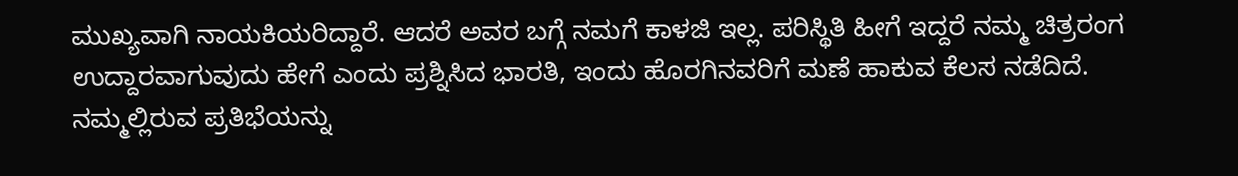ಮುಖ್ಯವಾಗಿ ನಾಯಕಿಯರಿದ್ದಾರೆ. ಆದರೆ ಅವರ ಬಗ್ಗೆ ನಮಗೆ ಕಾಳಜಿ ಇಲ್ಲ. ಪರಿಸ್ಥಿತಿ ಹೀಗೆ ಇದ್ದರೆ ನಮ್ಮ ಚಿತ್ರರಂಗ ಉದ್ದಾರವಾಗುವುದು ಹೇಗೆ ಎಂದು ಪ್ರಶ್ನಿಸಿದ ಭಾರತಿ, ಇಂದು ಹೊರಗಿನವರಿಗೆ ಮಣೆ ಹಾಕುವ ಕೆಲಸ ನಡೆದಿದೆ. ನಮ್ಮಲ್ಲಿರುವ ಪ್ರತಿಭೆಯನ್ನು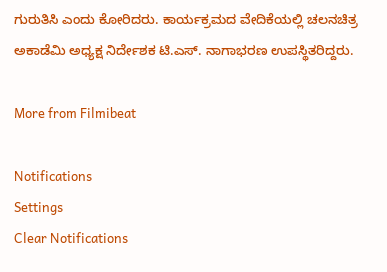ಗುರುತಿಸಿ ಎಂದು ಕೋರಿದರು. ಕಾರ್ಯಕ್ರಮದ ವೇದಿಕೆಯಲ್ಲಿ ಚಲನಚಿತ್ರ ಅಕಾಡೆಮಿ ಅಧ್ಯಕ್ಷ ನಿರ್ದೇಶಕ ಟಿ.ಎಸ್. ನಾಗಾಭರಣ ಉಪಸ್ಥಿತರಿದ್ದರು.

More from Filmibeat

Notifications
Settings
Clear Notifications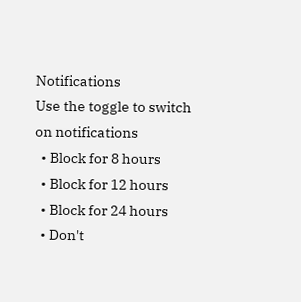Notifications
Use the toggle to switch on notifications
  • Block for 8 hours
  • Block for 12 hours
  • Block for 24 hours
  • Don't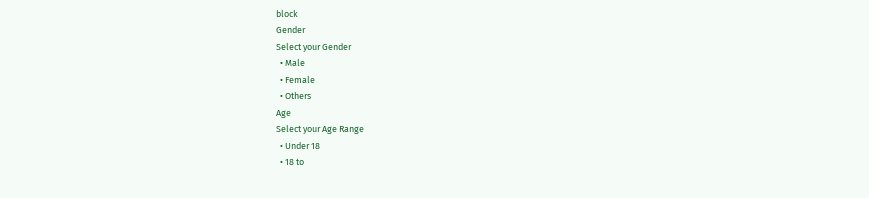block
Gender
Select your Gender
  • Male
  • Female
  • Others
Age
Select your Age Range
  • Under 18
  • 18 to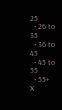25
  • 26 to 35
  • 36 to 45
  • 45 to 55
  • 55+
X